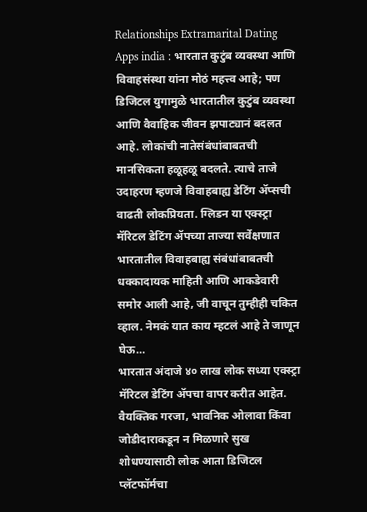Relationships Extramarital Dating Apps india : भारतात कुटुंब व्यवस्था आणि विवाहसंस्था यांना मोठं महत्त्व आहे; पण डिजिटल युगामुळे भारतातील कुटुंब व्यवस्था आणि वैवाहिक जीवन झपाट्यानं बदलत आहे. लोकांची नातेसंबंधांबाबतची मानसिकता हळूहळू बदलते. त्याचे ताजे उदाहरण म्हणजे विवाहबाह्य डेटिंग ॲप्सची वाढती लोकप्रियता. ग्लिडन या एक्स्ट्रा मॅरिटल डेटिंग ॲपच्या ताज्या सर्वेक्षणात भारतातील विवाहबाह्य संबंधांबाबतची धक्कादायक माहिती आणि आकडेवारी समोर आली आहे, जी वाचून तुम्हीही चकित व्हाल. नेमकं यात काय म्हटलं आहे ते जाणून घेऊ…
भारतात अंदाजे ४० लाख लोक सध्या एक्स्ट्रा मॅरिटल डेटिंग ॲपचा वापर करीत आहेत. वैयक्तिक गरजा, भावनिक ओलावा किंवा जोडीदाराकडून न मिळणारे सुख शोधण्यासाठी लोक आता डिजिटल प्लॅटफॉर्मचा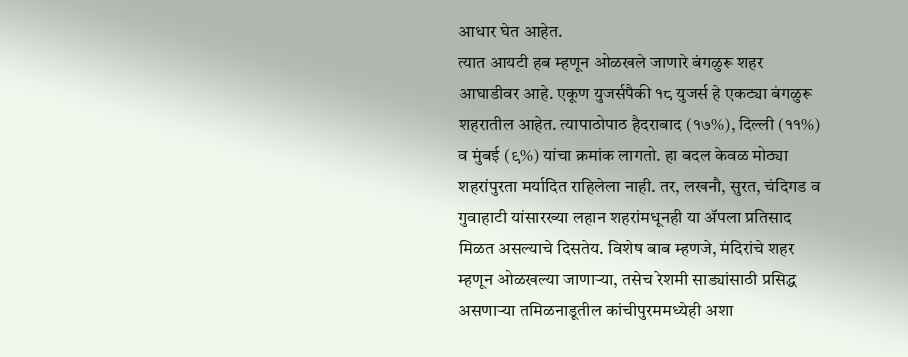आधार घेत आहेत.
त्यात आयटी हब म्हणून ओळखले जाणारे बंगळुरू शहर आघाडीवर आहे. एकूण युजर्सपैकी १८ युजर्स हे एकट्या बंगळुरू शहरातील आहेत. त्यापाठोपाठ हैदराबाद (१७%), दिल्ली (११%) व मुंबई (९%) यांचा क्रमांक लागतो. हा बदल केवळ मोठ्या शहरांपुरता मर्यादित राहिलेला नाही. तर, लखनौ, सुरत, चंदिगड व गुवाहाटी यांसारख्या लहान शहरांमधूनही या ॲपला प्रतिसाद मिळत असल्याचे दिसतेय. विशेष बाब म्हणजे, मंदिरांचे शहर म्हणून ओळखल्या जाणाऱ्या, तसेच रेशमी साड्यांसाठी प्रसिद्ध असणाऱ्या तमिळनाडूतील कांचीपुरममध्येही अशा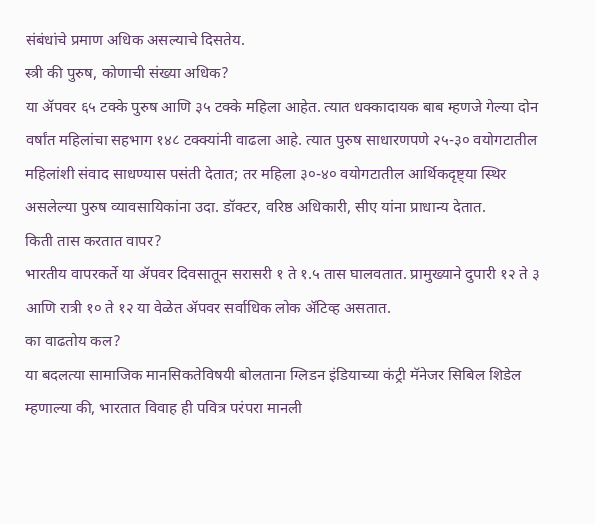संबंधांचे प्रमाण अधिक असल्याचे दिसतेय.
स्त्री की पुरुष, कोणाची संख्या अधिक?
या ॲपवर ६५ टक्के पुरुष आणि ३५ टक्के महिला आहेत. त्यात धक्कादायक बाब म्हणजे गेल्या दोन वर्षांत महिलांचा सहभाग १४८ टक्क्यांनी वाढला आहे. त्यात पुरुष साधारणपणे २५-३० वयोगटातील महिलांशी संवाद साधण्यास पसंती देतात; तर महिला ३०-४० वयोगटातील आर्थिकदृष्ट्या स्थिर असलेल्या पुरुष व्यावसायिकांना उदा. डॉक्टर, वरिष्ठ अधिकारी, सीए यांना प्राधान्य देतात.
किती तास करतात वापर?
भारतीय वापरकर्ते या ॲपवर दिवसातून सरासरी १ ते १.५ तास घालवतात. प्रामुख्याने दुपारी १२ ते ३ आणि रात्री १० ते १२ या वेळेत ॲपवर सर्वाधिक लोक ॲटिव्ह असतात.
का वाढतोय कल?
या बदलत्या सामाजिक मानसिकतेविषयी बोलताना ग्लिडन इंडियाच्या कंट्री मॅनेजर सिबिल शिडेल म्हणाल्या की, भारतात विवाह ही पवित्र परंपरा मानली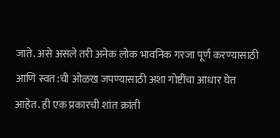जाते. असे असले तरी अनेक लोक भावनिक गरजा पूर्ण करण्यासाठी आणि स्वत:ची ओळख जपण्यासाठी अशा गोष्टींचा आधार घेत आहेत. ही एक प्रकारची शांत क्रांती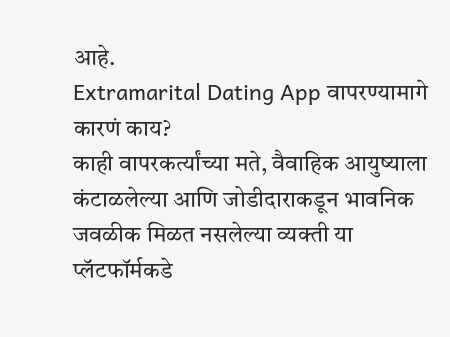आहे.
Extramarital Dating App वापरण्यामागे कारणं काय?
काही वापरकर्त्यांच्या मते, वैवाहिक आयुष्याला कंटाळलेल्या आणि जोडीदाराकडून भावनिक जवळीक मिळत नसलेल्या व्यक्ती या प्लॅटफॉर्मकडे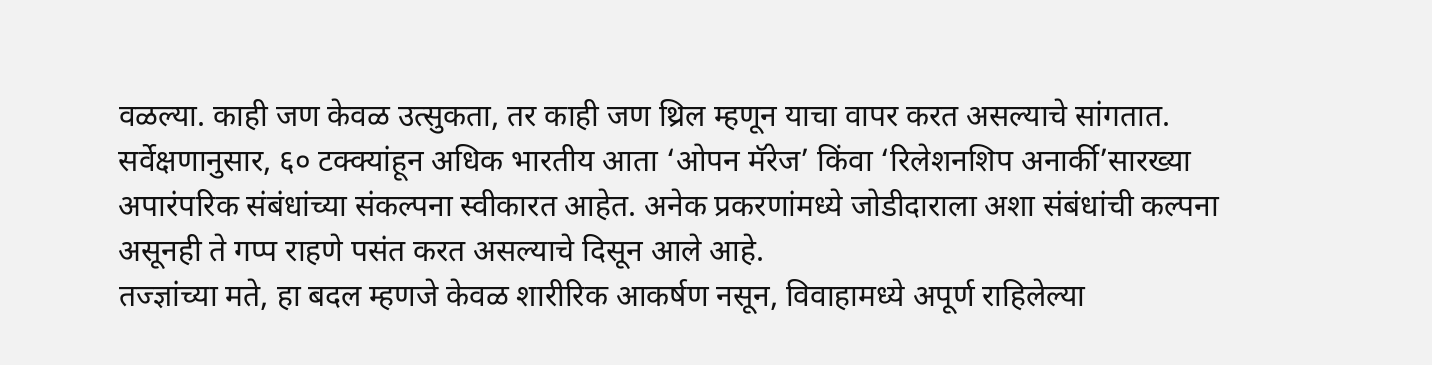वळल्या. काही जण केवळ उत्सुकता, तर काही जण थ्रिल म्हणून याचा वापर करत असल्याचे सांगतात. सर्वेक्षणानुसार, ६० टक्क्यांहून अधिक भारतीय आता ‘ओपन मॅरेज’ किंवा ‘रिलेशनशिप अनार्की’सारख्या अपारंपरिक संबंधांच्या संकल्पना स्वीकारत आहेत. अनेक प्रकरणांमध्ये जोडीदाराला अशा संबंधांची कल्पना असूनही ते गप्प राहणे पसंत करत असल्याचे दिसून आले आहे.
तज्ज्ञांच्या मते, हा बदल म्हणजे केवळ शारीरिक आकर्षण नसून, विवाहामध्ये अपूर्ण राहिलेल्या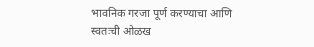भावनिक गरजा पूर्ण करण्याचा आणि स्वतःची ओळख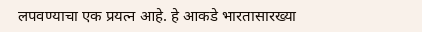लपवण्याचा एक प्रयत्न आहे. हे आकडे भारतासारख्या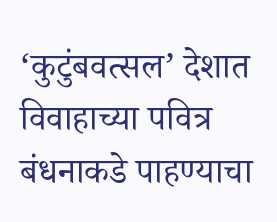‘कुटुंबवत्सल’ देशात विवाहाच्या पवित्र बंधनाकडे पाहण्याचा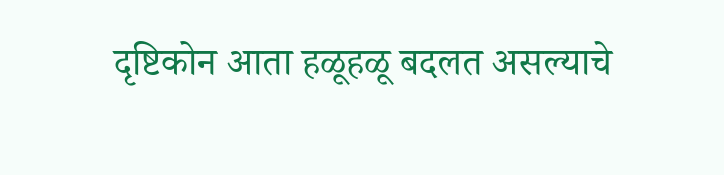दृष्टिकोन आता हळूहळू बदलत असल्याचे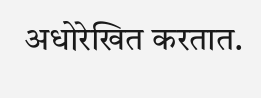अधोरेखित करतात.